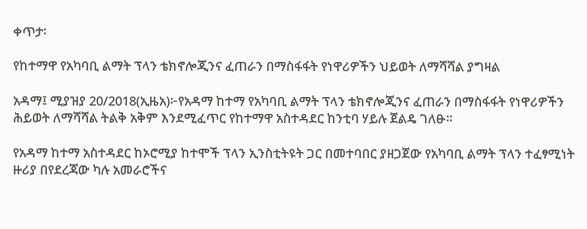ቀጥታ፡

የከተማዋ የአካባቢ ልማት ፕላን ቴክኖሎጂንና ፈጠራን በማስፋፋት የነዋሪዎችን ህይወት ለማሻሻል ያግዛል

አዳማ፤ ሚያዝያ 20/2018(ኢዜአ)፦የአዳማ ከተማ የአካባቢ ልማት ፕላን ቴክኖሎጂንና ፈጠራን በማስፋፋት የነዋሪዎችን ሕይወት ለማሻሻል ትልቅ አቅም እንደሚፈጥር የከተማዋ አስተዳደር ከንቲባ ሃይሉ ጀልዴ ገለፁ።

የአዳማ ከተማ አስተዳደር ከኦሮሚያ ከተሞች ፕላን ኢንስቲትዩት ጋር በመተባበር ያዘጋጀው የአካባቢ ልማት ፕላን ተፈፃሚነት  ዙሪያ በየደረጃው ካሉ አመራሮችና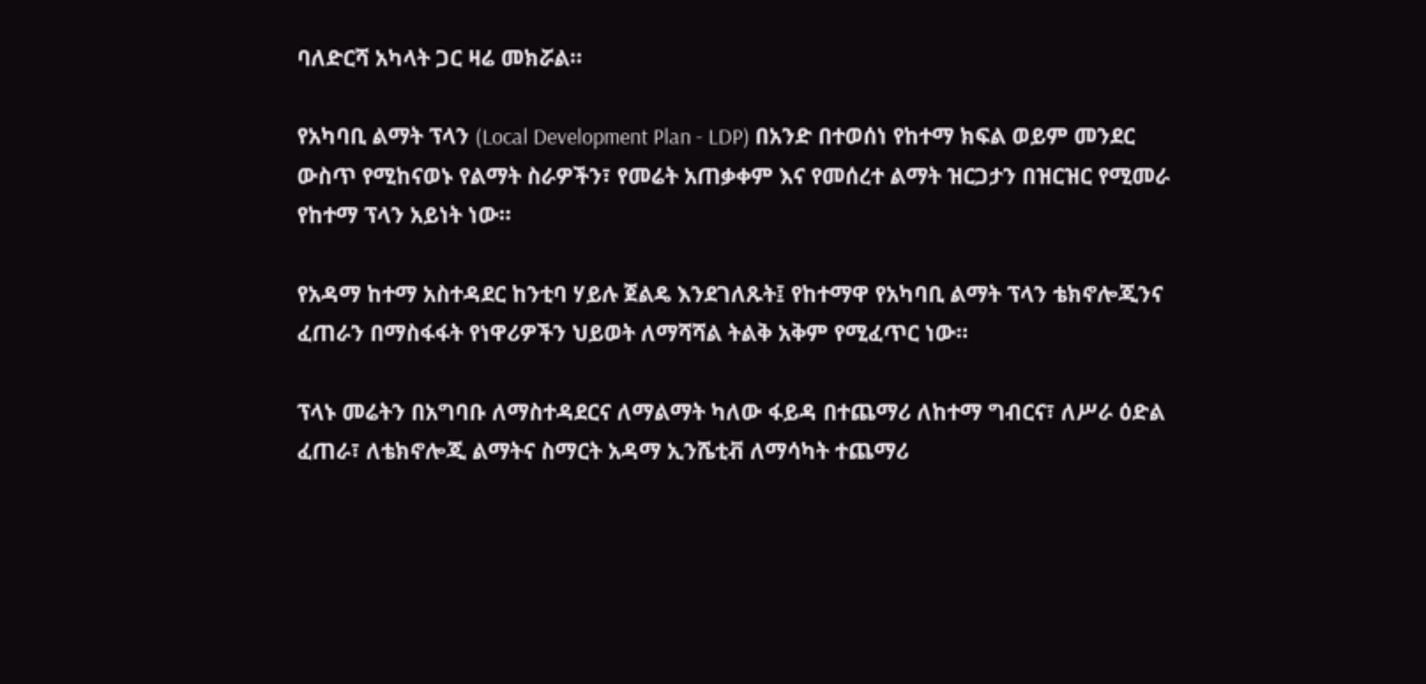ባለድርሻ አካላት ጋር ዛሬ መክሯል።

የአካባቢ ልማት ፕላን (Local Development Plan - LDP) በአንድ በተወሰነ የከተማ ክፍል ወይም መንደር ውስጥ የሚከናወኑ የልማት ስራዎችን፣ የመሬት አጠቃቀም እና የመሰረተ ልማት ዝርጋታን በዝርዝር የሚመራ የከተማ ፕላን አይነት ነው።

የአዳማ ከተማ አስተዳደር ከንቲባ ሃይሉ ጀልዴ እንደገለጹት፤ የከተማዋ የአካባቢ ልማት ፕላን ቴክኖሎጂንና ፈጠራን በማስፋፋት የነዋሪዎችን ህይወት ለማሻሻል ትልቅ አቅም የሚፈጥር ነው።

ፕላኑ መሬትን በአግባቡ ለማስተዳደርና ለማልማት ካለው ፋይዳ በተጨማሪ ለከተማ ግብርና፣ ለሥራ ዕድል ፈጠራ፣ ለቴክኖሎጂ ልማትና ስማርት አዳማ ኢንሼቲቭ ለማሳካት ተጨማሪ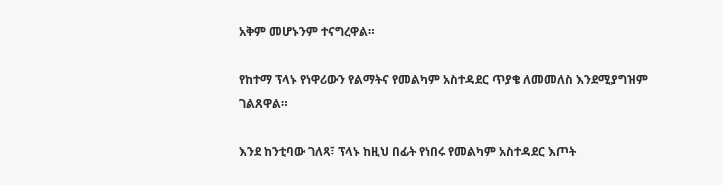አቅም መሆኑንም ተናግረዋል።

የከተማ ፕላኑ የነዋሪውን የልማትና የመልካም አስተዳደር ጥያቄ ለመመለስ እንደሚያግዝም ገልጸዋል።

እንደ ከንቲባው ገለጻ፣ ፕላኑ ከዚህ በፊት የነበሩ የመልካም አስተዳደር እጦት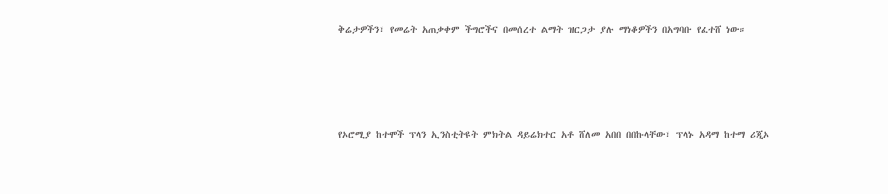ቅሬታዎችን፣ የመሬት አጠቃቀም ችግሮችና በመሰረተ ልማት ዝርጋታ ያሉ ማነቆዎችን በአግባቡ የፈተሸ ነው።




የኦሮሚያ ከተሞች ፕላን ኢንስቲትዩት ምክትል ዳይሬክተር አቶ ሸለመ አበበ በበኩላቸው፣ ፕላኑ አዳማ ከተማ ሪጂኦ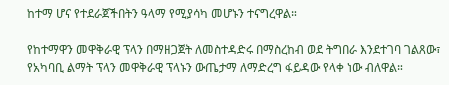ከተማ ሆና የተደራጀችበትን ዓላማ የሚያሳካ መሆኑን ተናግረዋል።

የከተማዋን መዋቅራዊ ፕላን በማዘጋጀት ለመስተዳድሩ በማስረከብ ወደ ትግበራ እንደተገባ ገልጸው፣ የአካባቢ ልማት ፕላን መዋቅራዊ ፕላኑን ውጤታማ ለማድረግ ፋይዳው የላቀ ነው ብለዋል።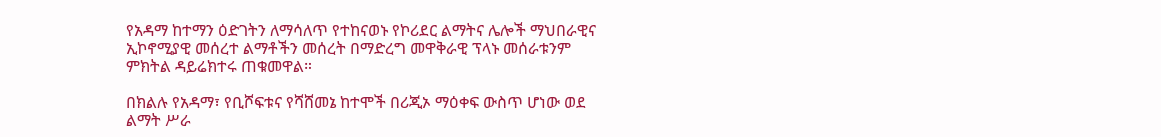የአዳማ ከተማን ዕድገትን ለማሳለጥ የተከናወኑ የኮሪደር ልማትና ሌሎች ማህበራዊና ኢኮኖሚያዊ መሰረተ ልማቶችን መሰረት በማድረግ መዋቅራዊ ፕላኑ መሰራቱንም ምክትል ዳይሬክተሩ ጠቁመዋል።

በክልሉ የአዳማ፣ የቢሾፍቱና የሻሸመኔ ከተሞች በሪጂኦ ማዕቀፍ ውስጥ ሆነው ወደ ልማት ሥራ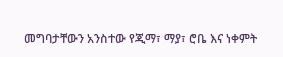መግባታቸውን አንስተው የጂማ፣ ማያ፣ ሮቤ እና ነቀምት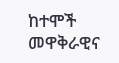ከተሞች መዋቅራዊና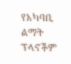የአካባቢ ልማት ፕላኖችም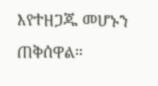እየተዘጋጁ መሆኑን ጠቅሰዋል።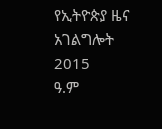የኢትዮጵያ ዜና አገልግሎት
2015
ዓ.ም